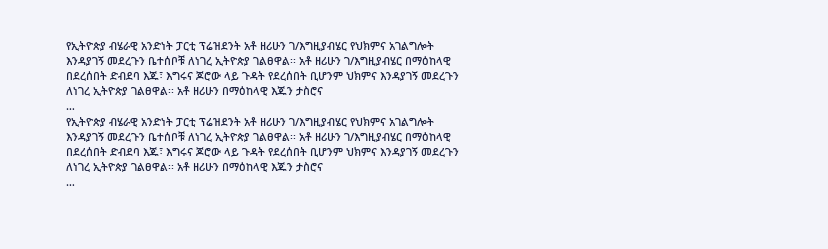የኢትዮጵያ ብሄራዊ አንድነት ፓርቲ ፕሬዝደንት አቶ ዘሪሁን ገ/እግዚያብሄር የህክምና አገልግሎት እንዳያገኝ መደረጉን ቤተሰቦቹ ለነገረ ኢትዮጵያ ገልፀዋል፡፡ አቶ ዘሪሁን ገ/እግዚያብሄር በማዕከላዊ በደረሰበት ድብደባ እጁ፣ እግሩና ጆሮው ላይ ጉዳት የደረሰበት ቢሆንም ህክምና እንዳያገኝ መደረጉን ለነገረ ኢትዮጵያ ገልፀዋል፡፡ አቶ ዘሪሁን በማዕከላዊ እጁን ታስሮና
…
የኢትዮጵያ ብሄራዊ አንድነት ፓርቲ ፕሬዝደንት አቶ ዘሪሁን ገ/እግዚያብሄር የህክምና አገልግሎት እንዳያገኝ መደረጉን ቤተሰቦቹ ለነገረ ኢትዮጵያ ገልፀዋል፡፡ አቶ ዘሪሁን ገ/እግዚያብሄር በማዕከላዊ በደረሰበት ድብደባ እጁ፣ እግሩና ጆሮው ላይ ጉዳት የደረሰበት ቢሆንም ህክምና እንዳያገኝ መደረጉን ለነገረ ኢትዮጵያ ገልፀዋል፡፡ አቶ ዘሪሁን በማዕከላዊ እጁን ታስሮና
…